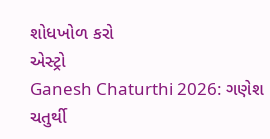શોધખોળ કરો
એસ્ટ્રો
Ganesh Chaturthi 2026: ગણેશ ચતુર્થી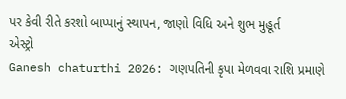પર કેવી રીતે કરશો બાપ્પાનું સ્થાપન, જાણો વિધિ અને શુભ મુહૂર્ત
એસ્ટ્રો
Ganesh chaturthi 2026: ગણપતિની કૃપા મેળવવા રાશિ પ્રમાણે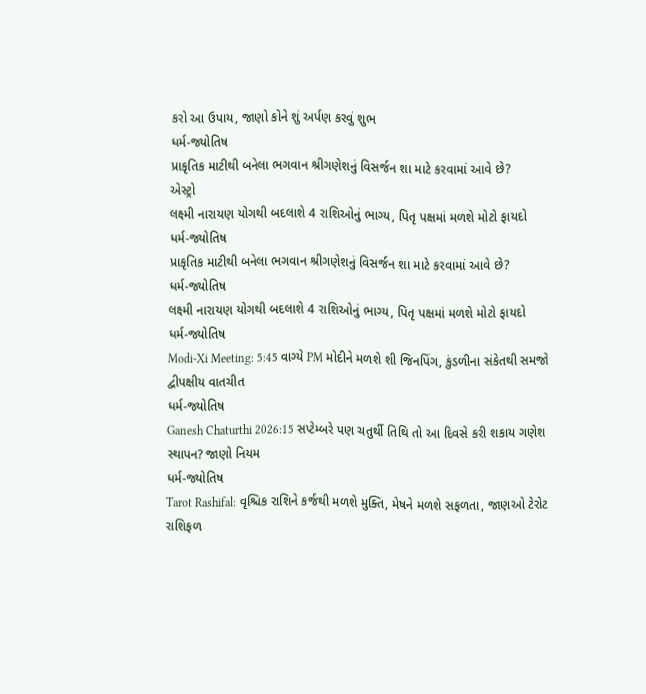કરો આ ઉપાય, જાણો કોને શું અર્પણ કરવું શુભ
ધર્મ-જ્યોતિષ
પ્રાકૃતિક માટીથી બનેલા ભગવાન શ્રીગણેશનું વિસર્જન શા માટે કરવામાં આવે છે?
એસ્ટ્રો
લક્ષ્મી નારાયણ યોગથી બદલાશે 4 રાશિઓનું ભાગ્ય, પિતૃ પક્ષમાં મળશે મોટો ફાયદો
ધર્મ-જ્યોતિષ
પ્રાકૃતિક માટીથી બનેલા ભગવાન શ્રીગણેશનું વિસર્જન શા માટે કરવામાં આવે છે?
ધર્મ-જ્યોતિષ
લક્ષ્મી નારાયણ યોગથી બદલાશે 4 રાશિઓનું ભાગ્ય, પિતૃ પક્ષમાં મળશે મોટો ફાયદો
ધર્મ-જ્યોતિષ
Modi-Xi Meeting: 5:45 વાગ્યે PM મોદીને મળશે શી જિનપિંગ, કુંડળીના સંકેતથી સમજો દ્વીપક્ષીય વાતચીત
ધર્મ-જ્યોતિષ
Ganesh Chaturthi 2026:15 સપ્ટેમ્બરે પણ ચતુર્થી તિથિ તો આ દિવસે કરી શકાય ગણેશ સ્થાપન? જાણો નિયમ
ધર્મ-જ્યોતિષ
Tarot Rashifal: વૃશ્ચિક રાશિને કર્જથી મળશે મુક્તિ, મેષને મળશે સફળતા, જાણઓ ટેરોટ રાશિફળ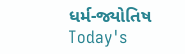ધર્મ-જ્યોતિષ
Today's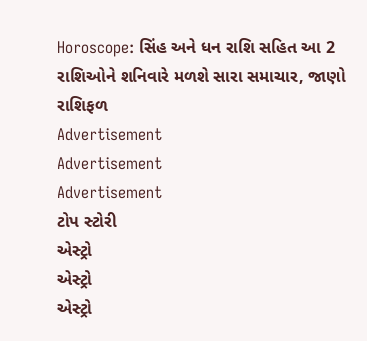Horoscope: સિંહ અને ધન રાશિ સહિત આ 2 રાશિઓને શનિવારે મળશે સારા સમાચાર, જાણો રાશિફળ
Advertisement
Advertisement
Advertisement
ટોપ સ્ટોરી
એસ્ટ્રો
એસ્ટ્રો
એસ્ટ્રો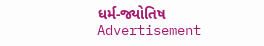ધર્મ-જ્યોતિષ
Advertisement